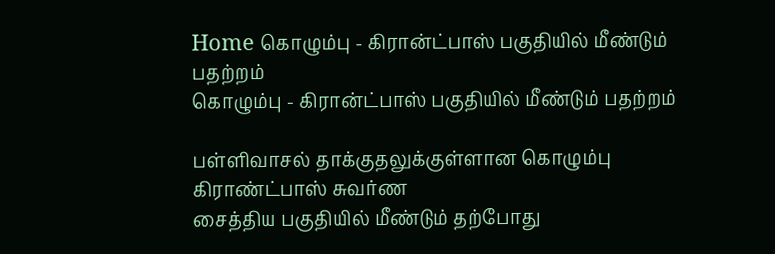Home கொழும்பு - கிரான்ட்பாஸ் பகுதியில் மீண்டும் பதற்றம்
கொழும்பு - கிரான்ட்பாஸ் பகுதியில் மீண்டும் பதற்றம்

பள்ளிவாசல் தாக்குதலுக்குள்ளான கொழும்பு கிராண்ட்பாஸ் சுவர்ண
சைத்திய பகுதியில் மீண்டும் தற்போது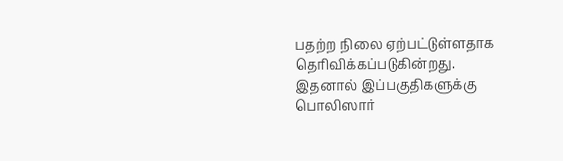பதற்ற நிலை ஏற்பட்டுள்ளதாக
தெரிவிக்கப்படுகின்றது.
இதனால் இப்பகுதிகளுக்கு பொலிஸார்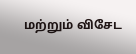மற்றும் விசேட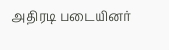அதிரடி படையினர்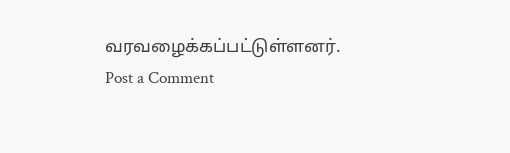வரவழைக்கப்பட்டுள்ளனர்.
Post a Comment